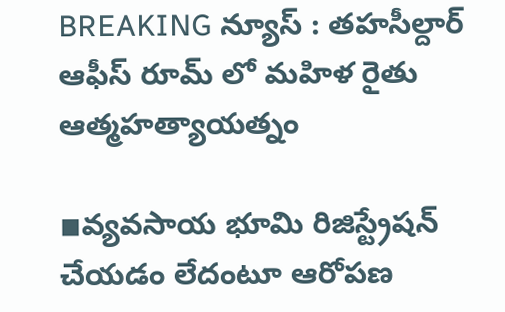BREAKING న్యూస్ : తహసీల్దార్ ఆఫీస్ రూమ్ లో మహిళ రైతు ఆత్మహత్యాయత్నం

◾వ్యవసాయ భూమి రిజిస్ట్రేషన్ చేయడం లేదంటూ ఆరోపణ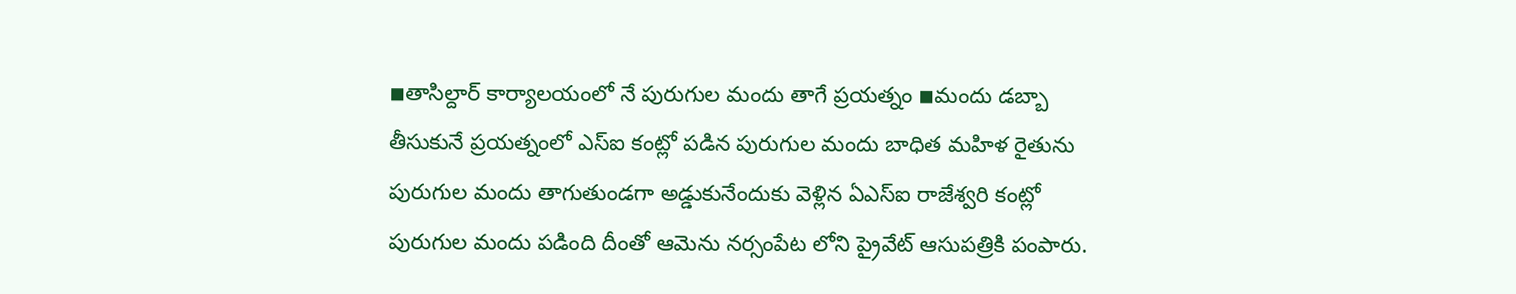◾తాసిల్దార్ కార్యాలయంలో నే పురుగుల మందు తాగే ప్రయత్నం ◾మందు డబ్బా తీసుకునే ప్రయత్నంలో ఎస్ఐ కంట్లో పడిన పురుగుల మందు బాధిత మహిళ రైతును పురుగుల మందు తాగుతుండగా అడ్డుకునేందుకు వెళ్లిన ఏఎస్ఐ రాజేశ్వరి కంట్లో పురుగుల మందు పడింది దీంతో ఆమెను నర్సంపేట లోని ప్రైవేట్ ఆసుపత్రికి పంపారు.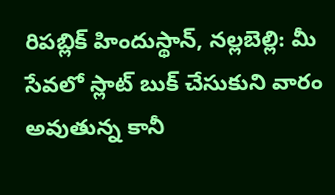రిపబ్లిక్ హిందుస్థాన్, నల్లబెల్లి: మీ సేవలో స్లాట్ బుక్ చేసుకుని వారం అవుతున్న కానీ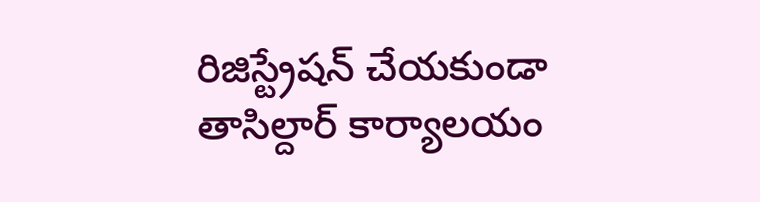రిజిస్ట్రేషన్ చేయకుండా తాసిల్దార్ కార్యాలయం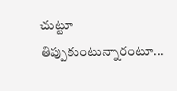చుట్టూ తిప్పుకుంటున్నారంటూ...